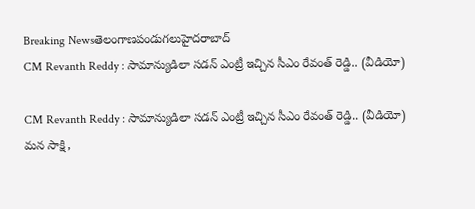Breaking Newsతెలంగాణపండుగలుహైదరాబాద్
CM Revanth Reddy : సామాన్యుడిలా సడన్ ఎంట్రీ ఇచ్చిన సీఎం రేవంత్ రెడ్డి.. (వీడియో)

CM Revanth Reddy : సామాన్యుడిలా సడన్ ఎంట్రీ ఇచ్చిన సీఎం రేవంత్ రెడ్డి.. (వీడియో)
మన సాక్షి,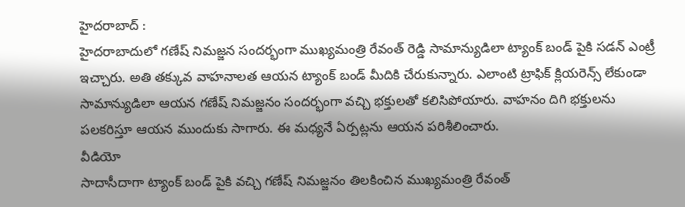హైదరాబాద్ :
హైదరాబాదులో గణేష్ నిమజ్జన సందర్భంగా ముఖ్యమంత్రి రేవంత్ రెడ్డి సామాన్యుడిలా ట్యాంక్ బండ్ పైకి సడన్ ఎంట్రీ ఇచ్చారు. అతి తక్కువ వాహనాలత ఆయన ట్యాంక్ బండ్ మీదికి చేరుకున్నారు. ఎలాంటి ట్రాఫిక్ క్లియరెన్స్ లేకుండా సామాన్యుడిలా ఆయన గణేష్ నిమజ్జనం సందర్భంగా వచ్చి భక్తులతో కలిసిపోయారు. వాహనం దిగి భక్తులను పలకరిస్తూ ఆయన ముందుకు సాగారు. ఈ మధ్యనే ఏర్పట్లను ఆయన పరిశీలించారు.
వీడియో
సాదాసీదాగా ట్యాంక్ బండ్ పైకి వచ్చి గణేష్ నిమజ్జనం తిలకించిన ముఖ్యమంత్రి రేవంత్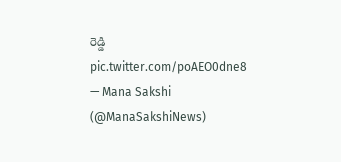రెడ్డి pic.twitter.com/poAEO0dne8
— Mana Sakshi (@ManaSakshiNews)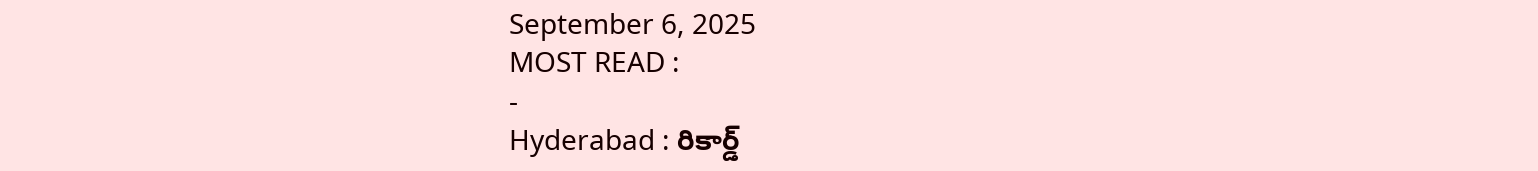September 6, 2025
MOST READ :
-
Hyderabad : రికార్డ్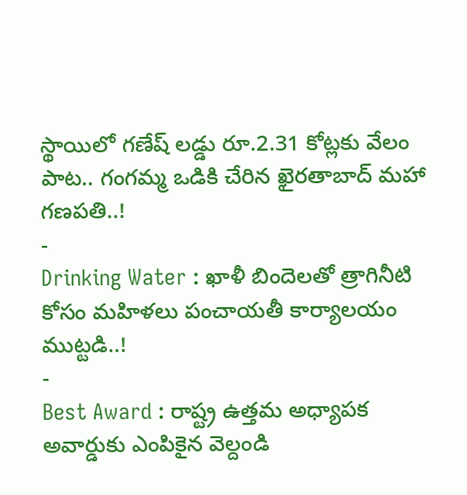స్థాయిలో గణేష్ లడ్డు రూ.2.31 కోట్లకు వేలం పాట.. గంగమ్మ ఒడికి చేరిన ఖైరతాబాద్ మహా గణపతి..!
-
Drinking Water : ఖాళీ బిందెలతో త్రాగినీటి కోసం మహిళలు పంచాయతీ కార్యాలయం ముట్టడి..!
-
Best Award : రాష్ట్ర ఉత్తమ అధ్యాపక అవార్డుకు ఎంపికైన వెల్దండి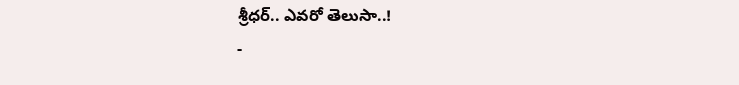శ్రీధర్.. ఎవరో తెలుసా..!
-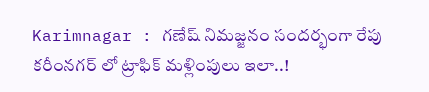Karimnagar : గణేష్ నిమజ్జనం సందర్భంగా రేపు కరీంనగర్ లో ట్రాఫిక్ మళ్లింపులు ఇలా..!